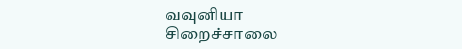வவுனியா சிறைச்சாலை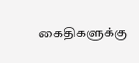கைதிகளுக்கு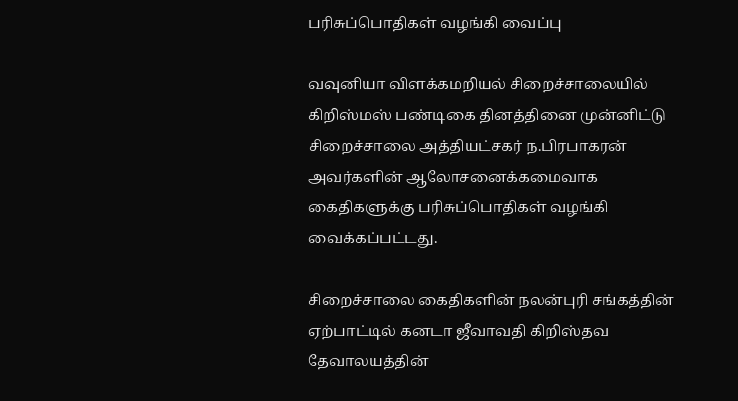பரிசுப்பொதிகள் வழங்கி வைப்பு

வவுனியா விளக்கமறியல் சிறைச்சாலையில் கிறிஸ்மஸ் பண்டிகை தினத்தினை முன்னிட்டு சிறைச்சாலை அத்தியட்சகர் ந.பிரபாகரன் அவர்களின் ஆலோசனைக்கமைவாக கைதிகளுக்கு பரிசுப்பொதிகள் வழங்கி வைக்கப்பட்டது.

சிறைச்சாலை கைதிகளின் நலன்புரி சங்கத்தின் ஏற்பாட்டில் கனடா ஜீவாவதி கிறிஸ்தவ தேவாலயத்தின்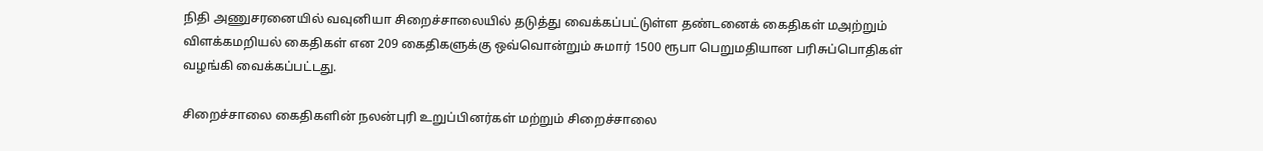நிதி அணுசரனையில் வவுனியா சிறைச்சாலையில் தடுத்து வைக்கப்பட்டுள்ள தண்டனைக் கைதிகள் மஅற்றும் விளக்கமறியல் கைதிகள் என 209 கைதிகளுக்கு ஒவ்வொன்றும் சுமார் 1500 ரூபா பெறுமதியான பரிசுப்பொதிகள் வழங்கி வைக்கப்பட்டது.

சிறைச்சாலை கைதிகளின் நலன்புரி உறுப்பினர்கள் மற்றும் சிறைச்சாலை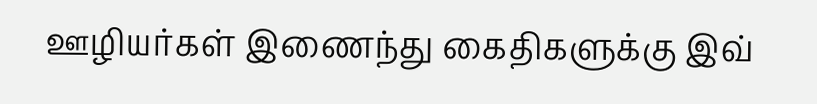ஊழியர்கள் இணைந்து கைதிகளுக்கு இவ்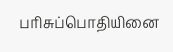பரிசுப்பொதியினை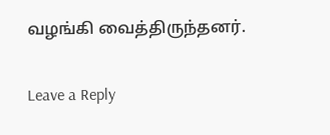வழங்கி வைத்திருந்தனர்.

Leave a Reply